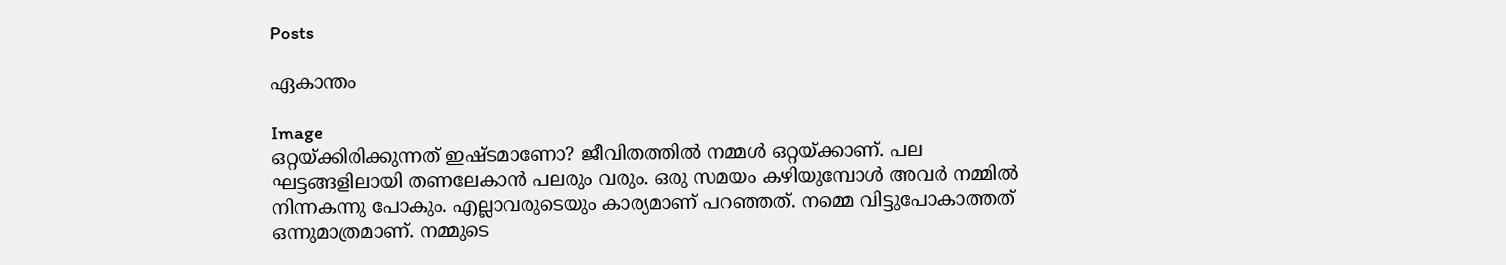Posts

ഏകാന്തം

Image
ഒറ്റയ്ക്കിരിക്കുന്നത് ഇഷ്ടമാണോ? ജീവിതത്തിൽ നമ്മൾ ഒറ്റയ്ക്കാണ്. പല ഘട്ടങ്ങളിലായി തണലേകാൻ പലരും വരും. ഒരു സമയം കഴിയുമ്പോൾ അവർ നമ്മിൽ നിന്നകന്നു പോകും. എല്ലാവരുടെയും കാര്യമാണ് പറഞ്ഞത്. നമ്മെ വിട്ടുപോകാത്തത് ഒന്നുമാത്രമാണ്. നമ്മുടെ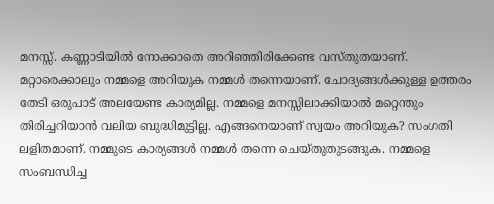മനസ്സ്. കണ്ണാടിയിൽ നോക്കാതെ അറിഞ്ഞിരിക്കേണ്ട വസ്തുതയാണ്.     മറ്റാരെക്കാലും നമ്മളെ അറിയുക നമ്മൾ തന്നെയാണ്. ചോദ്യങ്ങൾക്കുള്ള ഉത്തരം തേടി ഒരുപാട് അലയേണ്ട കാര്യമില്ല. നമ്മളെ മനസ്സിലാക്കിയാൽ മറ്റെന്തും തിരിച്ചറിയാൻ വലിയ ബുദ്ധിമുട്ടില്ല. എങ്ങനെയാണ് സ്വയം അറിയുക? സംഗതി ലളിതമാണ്. നമ്മുടെ കാര്യങ്ങൾ നമ്മൾ തന്നെ ചെയ്തുതുടങ്ങുക. നമ്മളെ സംബന്ധിച്ച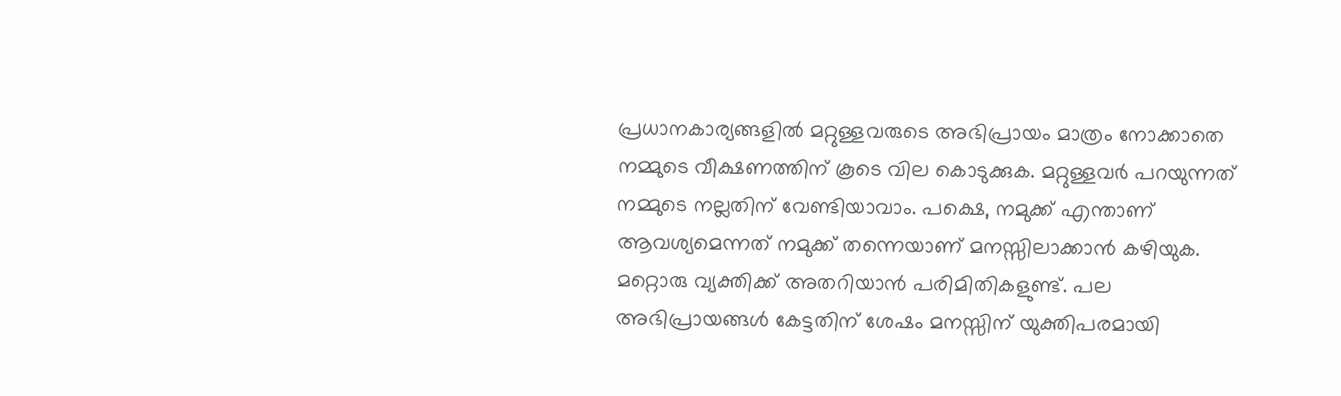പ്രധാനകാര്യങ്ങളിൽ മറ്റുള്ളവരുടെ അഭിപ്രായം മാത്രം നോക്കാതെ നമ്മുടെ വീക്ഷണത്തിന് കൂടെ വില കൊടുക്കുക. മറ്റുള്ളവർ പറയുന്നത് നമ്മുടെ നല്ലതിന് വേണ്ടിയാവാം. പക്ഷെ, നമുക്ക് എന്താണ് ആവശ്യമെന്നത് നമുക്ക് തന്നെയാണ് മനസ്സിലാക്കാൻ കഴിയുക. മറ്റൊരു വ്യക്തിക്ക് അതറിയാൻ പരിമിതികളുണ്ട്. പല അഭിപ്രായങ്ങൾ കേട്ടതിന് ശേഷം മനസ്സിന് യുക്തിപരമായി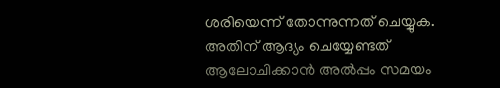ശരിയെന്ന് തോന്നുന്നത് ചെയ്യുക. അതിന് ആദ്യം ചെയ്യേണ്ടത് ആലോചിക്കാൻ അൽപ്പം സമയം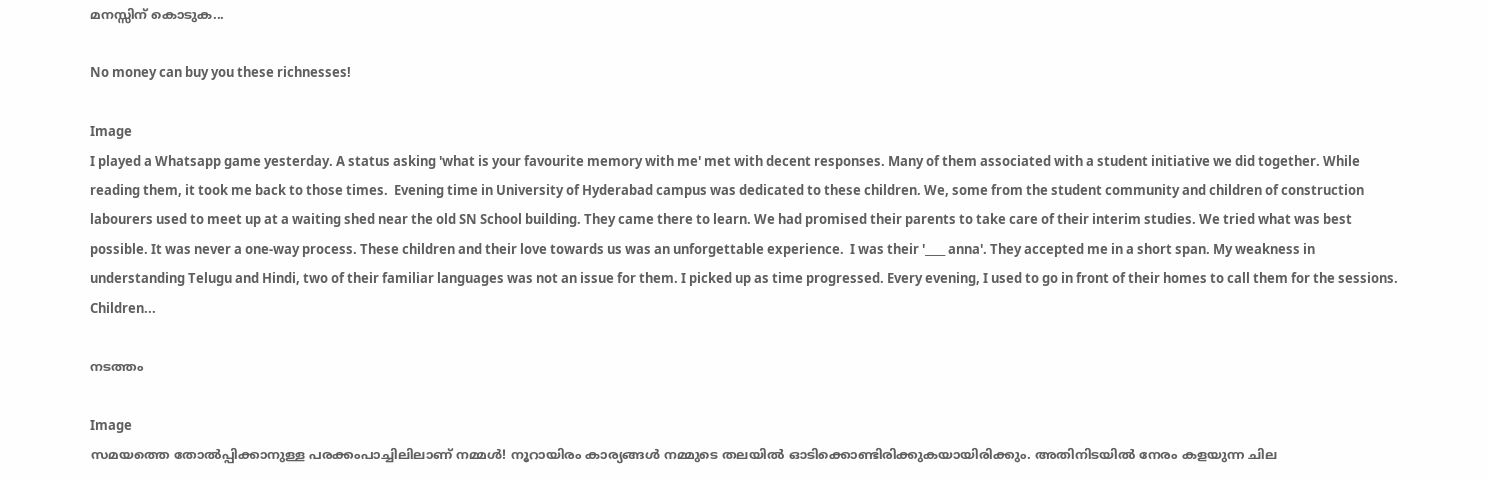മനസ്സിന് കൊടുക...

No money can buy you these richnesses!

Image
I played a Whatsapp game yesterday. A status asking 'what is your favourite memory with me' met with decent responses. Many of them associated with a student initiative we did together. While reading them, it took me back to those times.  Evening time in University of Hyderabad campus was dedicated to these children. We, some from the student community and children of construction labourers used to meet up at a waiting shed near the old SN School building. They came there to learn. We had promised their parents to take care of their interim studies. We tried what was best possible. It was never a one-way process. These children and their love towards us was an unforgettable experience.  I was their '____ anna'. They accepted me in a short span. My weakness in understanding Telugu and Hindi, two of their familiar languages was not an issue for them. I picked up as time progressed. Every evening, I used to go in front of their homes to call them for the sessions. Children...

നടത്തം

Image
സമയത്തെ തോൽപ്പിക്കാനുള്ള പരക്കംപാച്ചിലിലാണ് നമ്മൾ! നൂറായിരം കാര്യങ്ങൾ നമ്മുടെ തലയിൽ ഓടിക്കൊണ്ടിരിക്കുകയായിരിക്കും. അതിനിടയിൽ നേരം കളയുന്ന ചില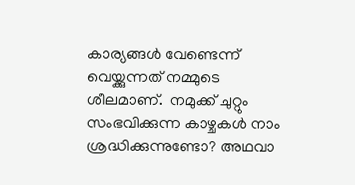കാര്യങ്ങൾ വേണ്ടെന്ന് വെയ്ക്കുന്നത് നമ്മുടെ ശീലമാണ്.  നമുക്ക് ചുറ്റും സംഭവിക്കുന്ന കാഴ്ചകൾ നാം ശ്രദ്ധിക്കുന്നുണ്ടോ? അഥവാ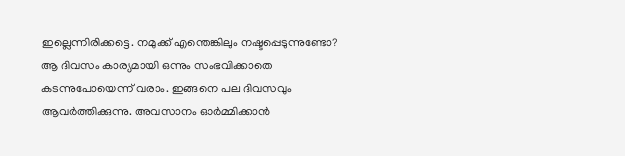ഇല്ലെന്നിരിക്കട്ടെ. നമുക്ക് എന്തെങ്കിലും നഷ്ടപ്പെടുന്നുണ്ടോ? ആ ദിവസം കാര്യമായി ഒന്നും സംഭവിക്കാതെ കടന്നുപോയെന്ന് വരാം. ഇങ്ങനെ പല ദിവസവും ആവർത്തിക്കുന്നു. അവസാനം ഓർമ്മിക്കാൻ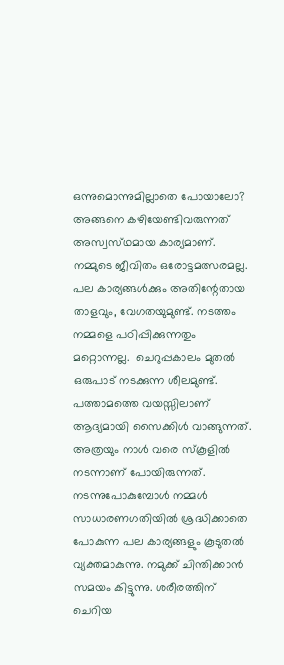ഒന്നുമൊന്നുമില്ലാതെ പോയാലോ? അങ്ങനെ കഴിയേണ്ടിവരുന്നത് അസ്വസ്‌ഥമായ കാര്യമാണ്. നമ്മുടെ ജീവിതം ഒരോട്ടമത്സരമല്ല. പല കാര്യങ്ങൾക്കും അതിന്റേതായ  താളവും, വേഗതയുമുണ്ട്. നടത്തം നമ്മളെ പഠിപ്പിക്കുന്നതും മറ്റൊന്നല്ല.  ചെറുപ്പകാലം മുതൽ ഒരുപാട് നടക്കുന്ന ശീലമുണ്ട്. പത്താമത്തെ വയസ്സിലാണ് ആദ്യമായി സൈക്കിൾ വാങ്ങുന്നത്. അത്രയും നാൾ വരെ സ്‌കൂളിൽ നടന്നാണ് പോയിരുന്നത്. നടന്നുപോകുമ്പോൾ നമ്മൾ സാധാരണഗതിയിൽ ശ്രദ്ധിക്കാതെ പോകുന്ന പല കാര്യങ്ങളും കൂടുതൽ വ്യക്തമാകുന്നു. നമുക്ക് ചിന്തിക്കാൻ സമയം കിട്ടുന്നു. ശരീരത്തിന് ചെറിയ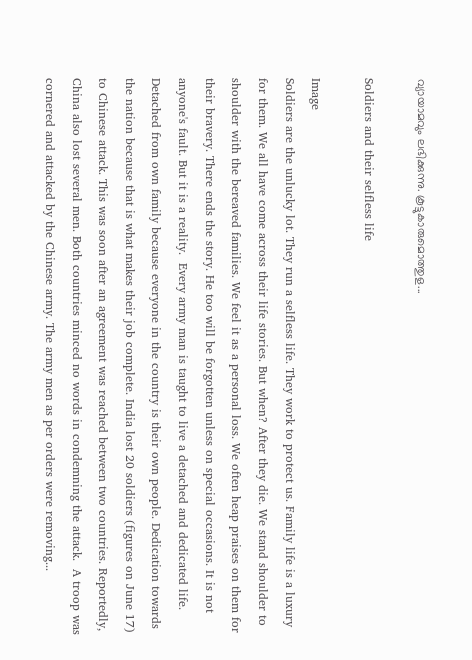വ്യായാമവും ലഭിക്കുന്നു. കൂട്ടുകാരുമൊത്തുള...

Soldiers and their selfless life

Image
Soldiers are the unlucky lot. They run a selfless life. They work to protect us. Family life is a luxury for them. We all have come across their life stories. But when? After they die. We stand shoulder to shoulder with the bereaved families. We feel it as a personal loss. We often heap praises on them for their bravery. There ends the story. He too will be forgotten unless on special occasions. It is not anyone's fault. But it is a reality.  Every army man is taught to live a detached and dedicated life. Detached from own family because everyone in the country is their own people. Dedication towards the nation because that is what makes their job complete. India lost 20 soldiers (figures on June 17) to Chinese attack. This was soon after an agreement was reached between two countries. Reportedly, China also lost several men. Both countries minced no words in condemning the attack.  A troop was cornered and attacked by the Chinese army. The army men as per orders were removing...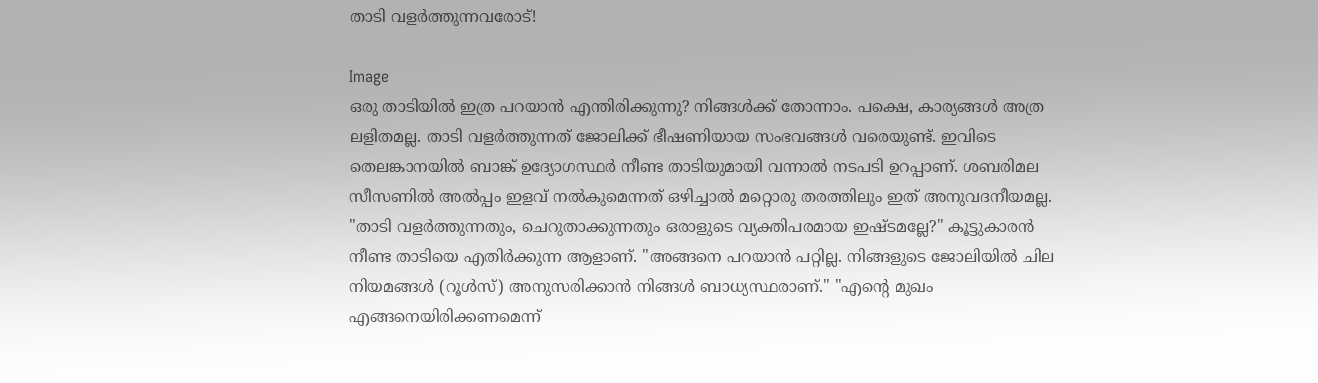താടി വളർത്തുന്നവരോട്!

Image
ഒരു താടിയിൽ ഇത്ര പറയാൻ എന്തിരിക്കുന്നു? നിങ്ങൾക്ക് തോന്നാം. പക്ഷെ, കാര്യങ്ങൾ അത്ര ലളിതമല്ല. താടി വളർത്തുന്നത് ജോലിക്ക് ഭീഷണിയായ സംഭവങ്ങൾ വരെയുണ്ട്. ഇവിടെ തെലങ്കാനയിൽ ബാങ്ക് ഉദ്യോഗസ്ഥർ നീണ്ട താടിയുമായി വന്നാൽ നടപടി ഉറപ്പാണ്. ശബരിമല സീസണിൽ അൽപ്പം ഇളവ് നൽകുമെന്നത് ഒഴിച്ചാൽ മറ്റൊരു തരത്തിലും ഇത് അനുവദനീയമല്ല. "താടി വളർത്തുന്നതും, ചെറുതാക്കുന്നതും ഒരാളുടെ വ്യക്തിപരമായ ഇഷ്ടമല്ലേ?" കൂട്ടുകാരൻ നീണ്ട താടിയെ എതിർക്കുന്ന ആളാണ്. "അങ്ങനെ പറയാൻ പറ്റില്ല. നിങ്ങളുടെ ജോലിയിൽ ചില നിയമങ്ങൾ (റൂൾസ്) അനുസരിക്കാൻ നിങ്ങൾ ബാധ്യസ്ഥരാണ്." "എൻ്റെ മുഖം എങ്ങനെയിരിക്കണമെന്ന്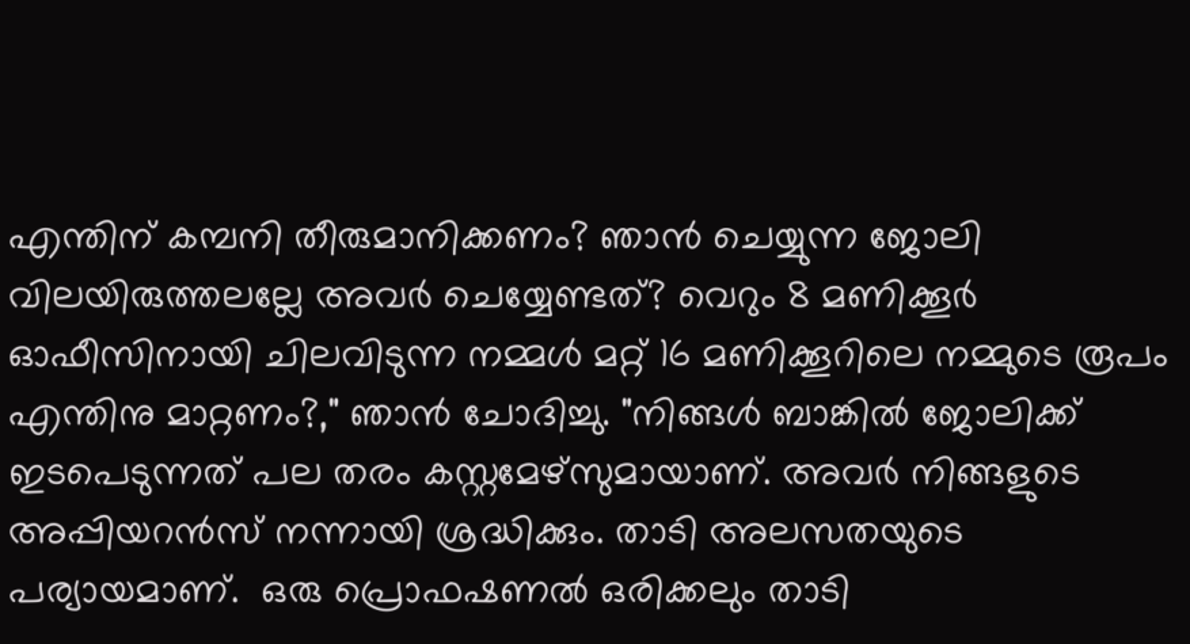എന്തിന് കമ്പനി തീരുമാനിക്കണം? ഞാൻ ചെയ്യുന്ന ജോലി വിലയിരുത്തലല്ലേ അവർ ചെയ്യേണ്ടത്? വെറും 8 മണിക്കൂർ ഓഫീസിനായി ചിലവിടുന്ന നമ്മൾ മറ്റ് 16 മണിക്കൂറിലെ നമ്മുടെ രൂപം എന്തിനു മാറ്റണം?," ഞാൻ ചോദിച്ചു. "നിങ്ങൾ ബാങ്കിൽ ജോലിക്ക് ഇടപെടുന്നത് പല തരം കസ്റ്റമേഴ്‌സുമായാണ്. അവർ നിങ്ങളുടെ അപ്പിയറൻസ് നന്നായി ശ്രദ്ധിക്കും. താടി അലസതയുടെ പര്യായമാണ്.  ഒരു പ്രൊഫഷണൽ ഒരിക്കലും താടി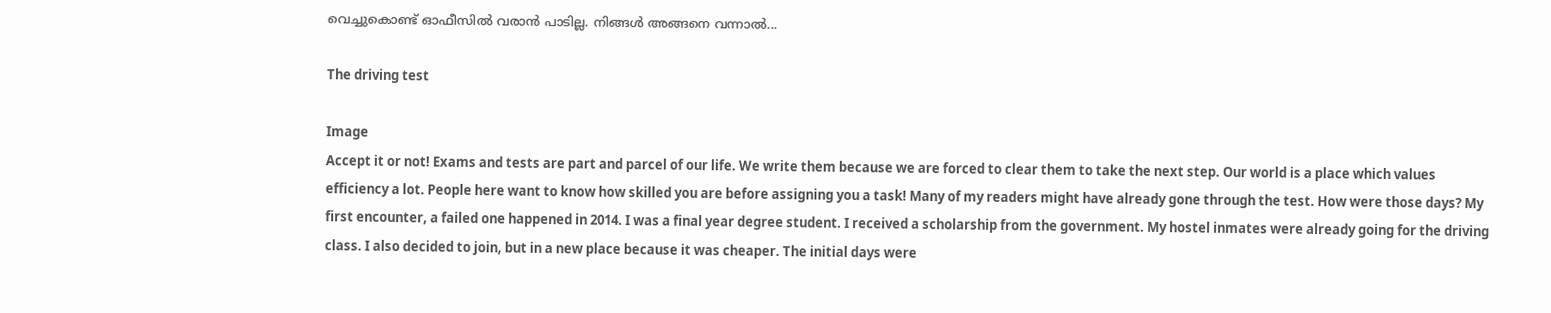വെച്ചുകൊണ്ട് ഓഫീസിൽ വരാൻ പാടില്ല. നിങ്ങൾ അങ്ങനെ വന്നാൽ...

The driving test

Image
Accept it or not! Exams and tests are part and parcel of our life. We write them because we are forced to clear them to take the next step. Our world is a place which values efficiency a lot. People here want to know how skilled you are before assigning you a task! Many of my readers might have already gone through the test. How were those days? My first encounter, a failed one happened in 2014. I was a final year degree student. I received a scholarship from the government. My hostel inmates were already going for the driving class. I also decided to join, but in a new place because it was cheaper. The initial days were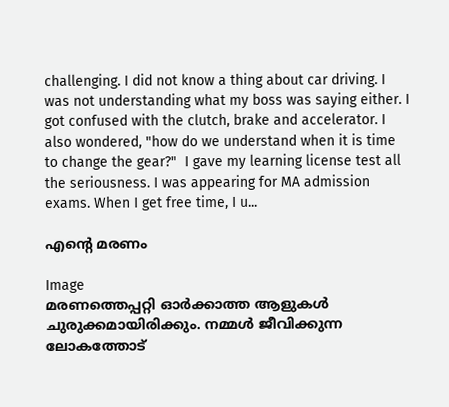challenging. I did not know a thing about car driving. I was not understanding what my boss was saying either. I got confused with the clutch, brake and accelerator. I also wondered, "how do we understand when it is time to change the gear?"  I gave my learning license test all the seriousness. I was appearing for MA admission exams. When I get free time, I u...

എൻ്റെ മരണം

Image
മരണത്തെപ്പറ്റി ഓർക്കാത്ത ആളുകൾ ചുരുക്കമായിരിക്കും. നമ്മൾ ജീവിക്കുന്ന ലോകത്തോട്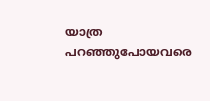യാത്ര പറഞ്ഞുപോയവരെ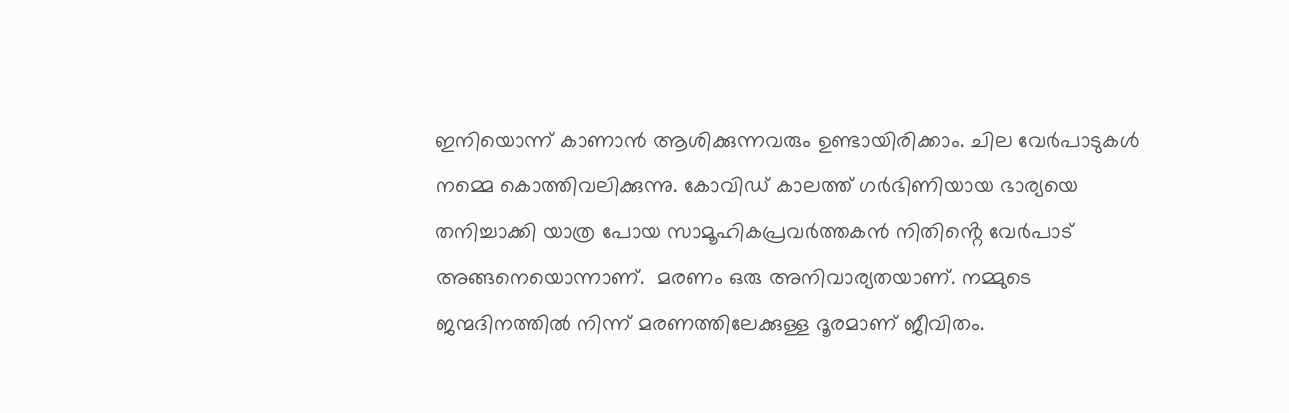ഇനിയൊന്ന് കാണാൻ ആശിക്കുന്നവരും ഉണ്ടായിരിക്കാം. ചില വേർപാടുകൾ നമ്മെ കൊത്തിവലിക്കുന്നു. കോവിഡ് കാലത്ത് ഗർഭിണിയായ ഭാര്യയെ തനിച്ചാക്കി യാത്ര പോയ സാമൂഹികപ്രവർത്തകൻ നിതിൻ്റെ വേർപാട് അങ്ങനെയൊന്നാണ്.  മരണം ഒരു അനിവാര്യതയാണ്. നമ്മുടെ ജന്മദിനത്തിൽ നിന്ന് മരണത്തിലേക്കുള്ള ദൂരമാണ് ജീവിതം.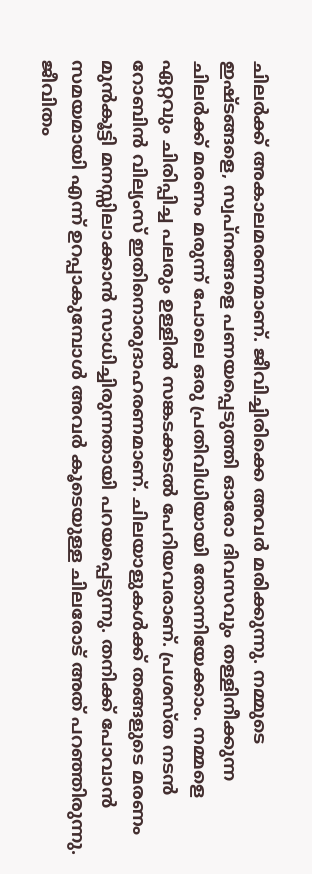ചിലർക്ക് അകാലമരണമാണ്. ജീവിച്ചിരിക്കെ അവർ മരിക്കുന്നു. നമ്മുടെ ഇഷ്ടങ്ങളെ, സ്വപ്നങ്ങളെ പണയപ്പെടുത്തി ഓരോ ദിവസവും തള്ളിനീക്കുന്ന ചിലർക്ക് മരണം മരുന്ന് പോലെ ഒരു പ്രതിവിധിയായി തോന്നിയേക്കാം. നമ്മളെ ഏറ്റവും ചിരിപ്പിച്ച പലരും ഉള്ളിൽ സങ്കടക്കടൽ പേറിയവരാണ്. പ്രശസ്ത നടൻ റോബിൻ വില്യംസ് ഇതിനൊരുദാഹരണമാണ്. ചിലയാളുകൾക്ക് തങ്ങളുടെ മരണം മുൻകൂട്ടി മനസ്സിലാക്കാൻ സാധിച്ചിരുന്നതായി പറയപ്പെടുന്നു. തനിക്ക് പോവാൻ സമയമായി എന്ന് ഉറപ്പാകുമ്പോൾ അവർ കൂടെയുള്ള ചിലരോട് അത് പറഞ്ഞിരുന്നു.  ജീവിതം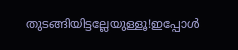തുടങ്ങിയിട്ടല്ലേയുള്ളൂ!ഇപ്പോൾ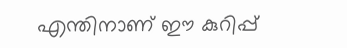എന്തിനാണ് ഈ കുറിപ്പ്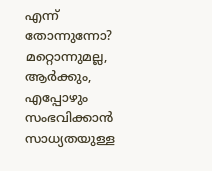എന്ന് തോന്നുന്നോ? മറ്റൊന്നുമല്ല, ആർക്കും, എപ്പോഴും സംഭവിക്കാൻ സാധ്യതയുള്ള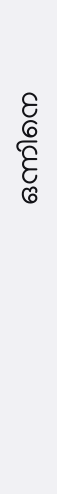ഒന്നിനെ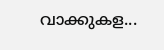വാക്കുകള...